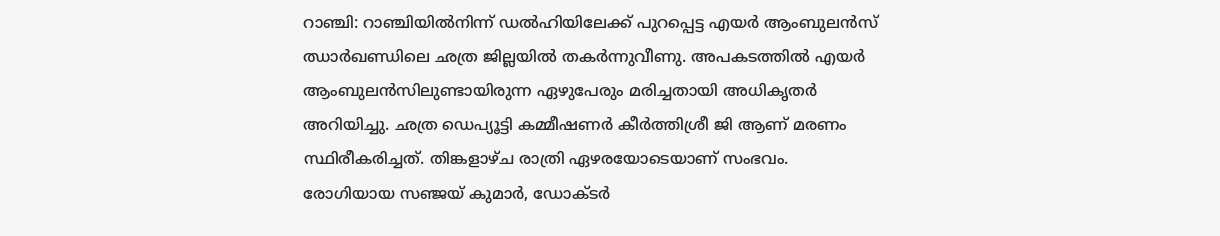റാഞ്ചി: റാഞ്ചിയിൽനിന്ന് ഡൽഹിയിലേക്ക് പുറപ്പെട്ട എയർ ആംബുലൻസ് ഝാർഖണ്ഡിലെ ഛത്ര ജില്ലയിൽ തകർന്നുവീണു. അപകടത്തിൽ എയർ ആംബുലൻസിലുണ്ടായിരുന്ന ഏഴുപേരും മരിച്ചതായി അധികൃതർ അറിയിച്ചു. ഛത്ര ഡെപ്യൂട്ടി കമ്മീഷണർ കീർത്തിശ്രീ ജി ആണ് മരണം സ്ഥിരീകരിച്ചത്. തിങ്കളാഴ്ച രാത്രി ഏഴരയോടെയാണ് സംഭവം. രോഗിയായ സഞ്ജയ് കുമാർ, ഡോക്ടർ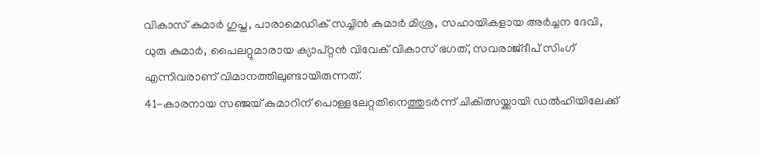വികാസ് കുമാർ ഗുപ്ത, പാരാമെഡിക് സച്ചിൻ കുമാർ മിശ്ര, സഹായികളായ അർച്ചന ദേവി, ധുരു കുമാർ, പൈലറ്റുമാരായ ക്യാപ്റ്റൻ വിവേക് വികാസ് ഭഗത്, സവരാജ്ദീപ് സിംഗ് എന്നിവരാണ് വിമാനത്തിലുണ്ടായിരുന്നത്.
41-കാരനായ സഞ്ജയ് കുമാറിന് പൊള്ളലേറ്റതിനെത്തുടർന്ന് ചികിത്സയ്ക്കായി ഡൽഹിയിലേക്ക്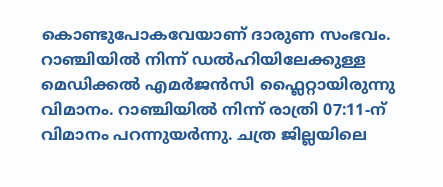കൊണ്ടുപോകവേയാണ് ദാരുണ സംഭവം. റാഞ്ചിയിൽ നിന്ന് ഡൽഹിയിലേക്കുള്ള മെഡിക്കൽ എമർജൻസി ഫ്ലൈറ്റായിരുന്നു വിമാനം. റാഞ്ചിയിൽ നിന്ന് രാത്രി 07:11-ന് വിമാനം പറന്നുയർന്നു. ചത്ര ജില്ലയിലെ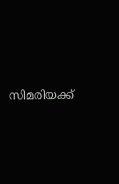സിമരിയക്ക്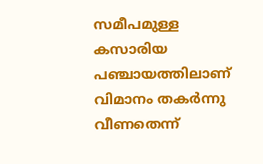സമീപമുള്ള കസാരിയ പഞ്ചായത്തിലാണ് വിമാനം തകർന്നു വീണതെന്ന്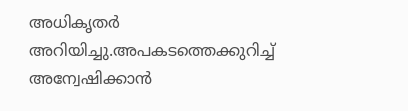അധികൃതർ അറിയിച്ചു.അപകടത്തെക്കുറിച്ച് അന്വേഷിക്കാൻ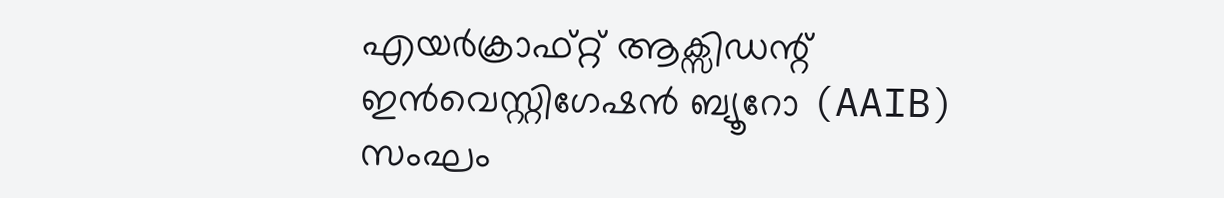എയർക്രാഫ്റ്റ് ആക്സിഡന്റ് ഇൻവെസ്റ്റിഗേഷൻ ബ്യൂറോ (AAIB) സംഘം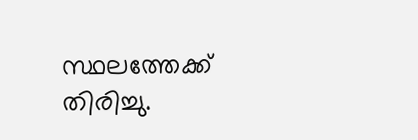സ്ഥലത്തേക്ക് തിരിച്ചു.